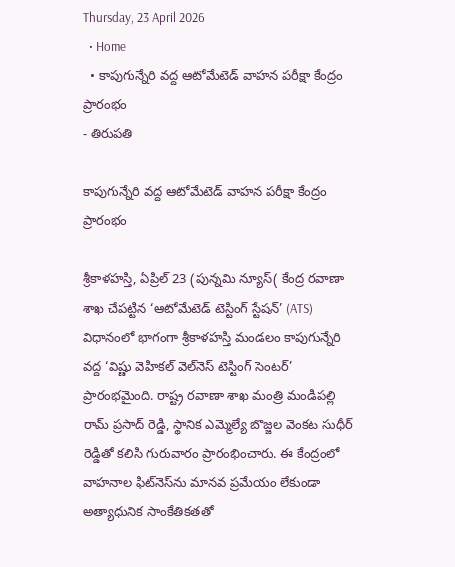Thursday, 23 April 2026
  • Home
  • కాపుగున్నేరి వద్ద ఆటోమేటెడ్ వాహన పరీక్షా కేంద్రం ప్రారంభం
- తిరుపతి

కాపుగున్నేరి వద్ద ఆటోమేటెడ్ వాహన పరీక్షా కేంద్రం ప్రారంభం

శ్రీకాళహస్తి, ఏప్రిల్ 23 (పున్నమి న్యూస్( కేంద్ర రవాణా శాఖ చేపట్టిన ‘ఆటోమేటెడ్ టెస్టింగ్ స్టేషన్’ (ATS) విధానంలో భాగంగా శ్రీకాళహస్తి మండలం కాపుగున్నేరి వద్ద ‘విష్ణు వెహికల్ వెల్‌నెస్ టెస్టింగ్ సెంటర్’ ప్రారంభమైంది. రాష్ట్ర రవాణా శాఖ మంత్రి మండిపల్లి రామ్ ప్రసాద్ రెడ్డి, స్థానిక ఎమ్మెల్యే బొజ్జల వెంకట సుధీర్ రెడ్డితో కలిసి గురువారం ప్రారంభించారు. ఈ కేంద్రంలో వాహనాల ఫిట్‌నెస్‌ను మానవ ప్రమేయం లేకుండా అత్యాధునిక సాంకేతికతతో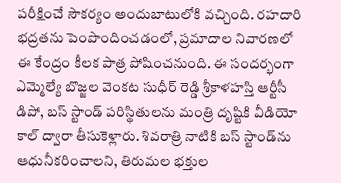పరీక్షించే సౌకర్యం అందుబాటులోకి వచ్చింది. రహదారి భద్రతను పెంపొందించడంలో, ప్రమాదాల నివారణలో ఈ కేంద్రం కీలక పాత్ర పోషించనుంది. ఈ సందర్భంగా ఎమ్మెల్యే బొజ్జల వెంకట సుధీర్ రెడ్డి శ్రీకాళహస్తి ఆర్టీసీ డిపో, బస్ స్టాండ్ పరిస్థితులను మంత్రి దృష్టికి వీడియో కాల్ ద్వారా తీసుకెళ్లారు. శివరాత్రి నాటికి బస్ స్టాండ్‌ను ఆధునీకరించాలని, తిరుమల భక్తుల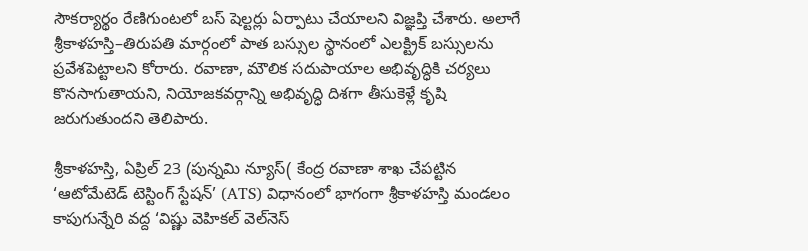సౌకర్యార్థం రేణిగుంటలో బస్ షెల్టర్లు ఏర్పాటు చేయాలని విజ్ఞప్తి చేశారు. అలాగే శ్రీకాళహస్తి–తిరుపతి మార్గంలో పాత బస్సుల స్థానంలో ఎలక్ట్రిక్ బస్సులను ప్రవేశపెట్టాలని కోరారు. రవాణా, మౌలిక సదుపాయాల అభివృద్ధికి చర్యలు కొనసాగుతాయని, నియోజకవర్గాన్ని అభివృద్ధి దిశగా తీసుకెళ్లే కృషి జరుగుతుందని తెలిపారు.

శ్రీకాళహస్తి, ఏప్రిల్ 23 (పున్నమి న్యూస్( కేంద్ర రవాణా శాఖ చేపట్టిన ‘ఆటోమేటెడ్ టెస్టింగ్ స్టేషన్’ (ATS) విధానంలో భాగంగా శ్రీకాళహస్తి మండలం కాపుగున్నేరి వద్ద ‘విష్ణు వెహికల్ వెల్‌నెస్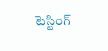టెస్టింగ్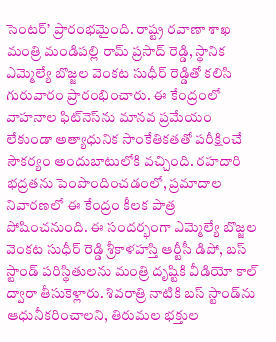సెంటర్’ ప్రారంభమైంది. రాష్ట్ర రవాణా శాఖ మంత్రి మండిపల్లి రామ్ ప్రసాద్ రెడ్డి, స్థానిక ఎమ్మెల్యే బొజ్జల వెంకట సుధీర్ రెడ్డితో కలిసి గురువారం ప్రారంభించారు. ఈ కేంద్రంలో వాహనాల ఫిట్‌నెస్‌ను మానవ ప్రమేయం లేకుండా అత్యాధునిక సాంకేతికతతో పరీక్షించే సౌకర్యం అందుబాటులోకి వచ్చింది. రహదారి భద్రతను పెంపొందించడంలో, ప్రమాదాల నివారణలో ఈ కేంద్రం కీలక పాత్ర పోషించనుంది. ఈ సందర్భంగా ఎమ్మెల్యే బొజ్జల వెంకట సుధీర్ రెడ్డి శ్రీకాళహస్తి ఆర్టీసీ డిపో, బస్ స్టాండ్ పరిస్థితులను మంత్రి దృష్టికి వీడియో కాల్ ద్వారా తీసుకెళ్లారు. శివరాత్రి నాటికి బస్ స్టాండ్‌ను ఆధునీకరించాలని, తిరుమల భక్తుల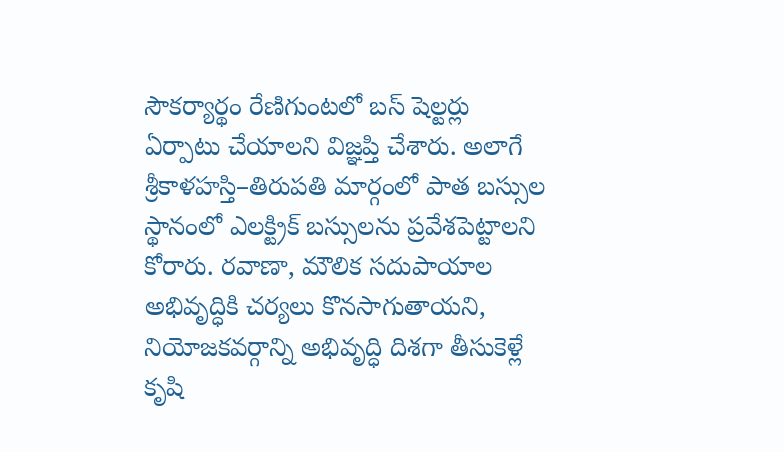సౌకర్యార్థం రేణిగుంటలో బస్ షెల్టర్లు ఏర్పాటు చేయాలని విజ్ఞప్తి చేశారు. అలాగే శ్రీకాళహస్తి–తిరుపతి మార్గంలో పాత బస్సుల స్థానంలో ఎలక్ట్రిక్ బస్సులను ప్రవేశపెట్టాలని కోరారు. రవాణా, మౌలిక సదుపాయాల అభివృద్ధికి చర్యలు కొనసాగుతాయని, నియోజకవర్గాన్ని అభివృద్ధి దిశగా తీసుకెళ్లే కృషి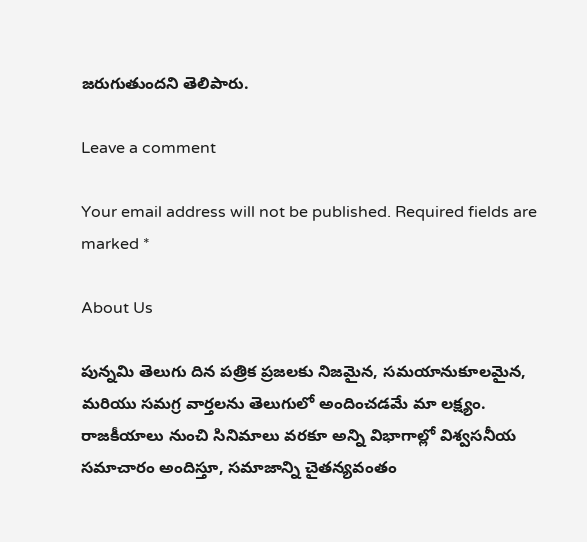జరుగుతుందని తెలిపారు.

Leave a comment

Your email address will not be published. Required fields are marked *

About Us

పున్నమి తెలుగు దిన పత్రిక ప్రజలకు నిజమైన, సమయానుకూలమైన, మరియు సమగ్ర వార్తలను తెలుగులో అందించడమే మా లక్ష్యం.
రాజకీయాలు నుంచి సినిమాలు వరకూ అన్ని విభాగాల్లో విశ్వసనీయ సమాచారం అందిస్తూ, సమాజాన్ని చైతన్యవంతం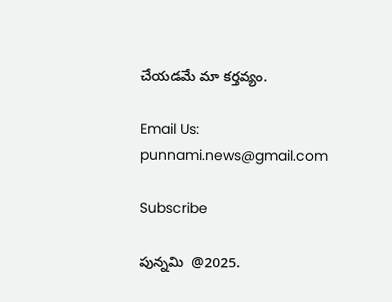చేయడమే మా కర్తవ్యం.

Email Us: punnami.news@gmail.com

Subscribe

పున్నమి  @2025.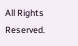All Rights Reserved.